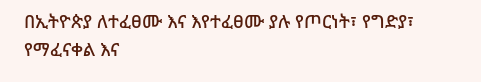በኢትዮጵያ ለተፈፀሙ እና እየተፈፀሙ ያሉ የጦርነት፣ የግድያ፣ የማፈናቀል እና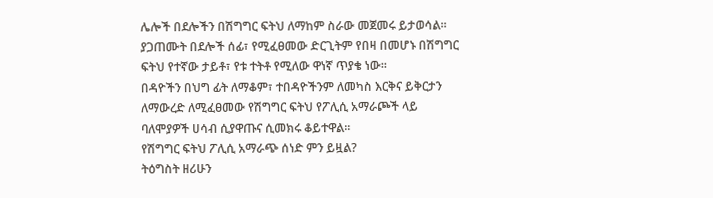ሌሎች በደሎችን በሽግግር ፍትህ ለማከም ስራው መጀመሩ ይታወሳል፡፡
ያጋጠሙት በደሎች ሰፊ፣ የሚፈፀመው ድርጊትም የበዛ በመሆኑ በሽግግር ፍትህ የተኛው ታይቶ፣ የቱ ተትቶ የሚለው ዋነኛ ጥያቄ ነው፡፡
በዳዮችን በህግ ፊት ለማቆም፣ ተበዳዮችንም ለመካስ እርቅና ይቅርታን ለማውረድ ለሚፈፀመው የሽግግር ፍትህ የፖሊሲ አማራጮች ላይ ባለሞያዎች ሀሳብ ሲያዋጡና ሲመክሩ ቆይተዋል፡፡
የሽግግር ፍትህ ፖሊሲ አማራጭ ሰነድ ምን ይዟል?
ትዕግስት ዘሪሁን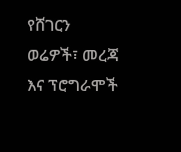የሸገርን ወሬዎች፣ መረጃ እና ፕሮግራሞች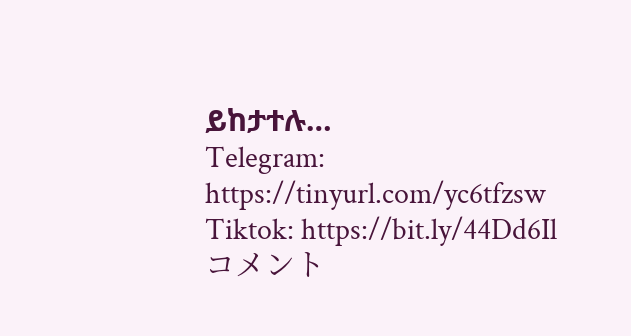ይከታተሉ…
Telegram: https://tinyurl.com/yc6tfzsw
Tiktok: https://bit.ly/44Dd6Il
コメント